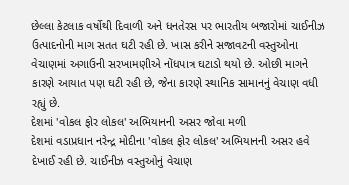છેલ્લા કેટલાક વર્ષોથી દિવાળી અને ધનતેરસ પર ભારતીય બજારોમાં ચાઈનીઝ ઉત્પાદનોની માગ સતત ઘટી રહી છે. ખાસ કરીને સજાવટની વસ્તુઓના વેચાણમાં અગાઉની સરખામણીએ નોંધપાત્ર ઘટાડો થયો છે. ઓછી માગને કારણે આયાત પણ ઘટી રહી છે, જેના કારણે સ્થાનિક સામાનનું વેચાણ વધી રહ્યું છે.
દેશમાં 'વોકલ ફોર લોકલ' અભિયાનની અસર જોવા મળી
દેશમાં વડાપ્રધાન નરેન્દ્ર મોદીના 'વોકલ ફોર લોકલ' અભિયાનની અસર હવે દેખાઈ રહી છે. ચાઈનીઝ વસ્તુઓનું વેચાણ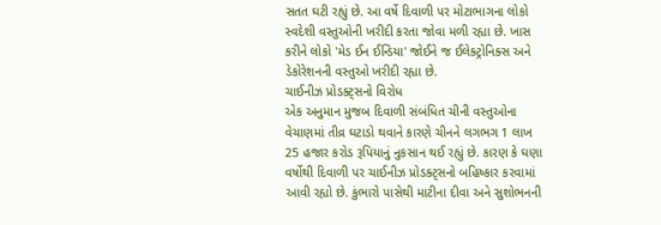સતત ઘટી રહ્યું છે. આ વર્ષે દિવાળી પર મોટાભાગના લોકો સ્વદેશી વસ્તુઓની ખરીદી કરતા જોવા મળી રહ્યા છે. ખાસ કરીને લોકો 'મેડ ઈન ઈન્ડિયા' જોઈને જ ઈલેક્ટ્રોનિક્સ અને ડેકોરેશનની વસ્તુઓ ખરીદી રહ્યા છે.
ચાઈનીઝ પ્રોડક્ટ્સનો વિરોધ
એક અનુમાન મુજબ દિવાળી સંબંધિત ચીની વસ્તુઓના વેચાણમાં તીવ્ર ઘટાડો થવાને કારણે ચીનને લગભગ 1 લાખ 25 હજાર કરોડ રૂપિયાનું નુકસાન થઈ રહ્યું છે. કારણ કે ઘણા વર્ષોથી દિવાળી પર ચાઈનીઝ પ્રોડક્ટ્સનો બહિષ્કાર કરવામાં આવી રહ્યો છે. કુંભારો પાસેથી માટીના દીવા અને સુશોભનની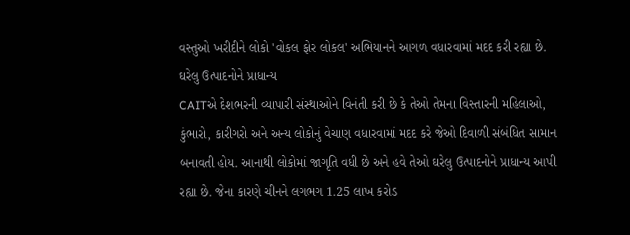વસ્તુઓ ખરીદીને લોકો 'વોકલ ફોર લોકલ' અભિયાનને આગળ વધારવામાં મદદ કરી રહ્યા છે.
ઘરેલુ ઉત્પાદનોને પ્રાધાન્ય
CAITએ દેશભરની વ્યાપારી સંસ્થાઓને વિનંતી કરી છે કે તેઓ તેમના વિસ્તારની મહિલાઓ, કુંભારો, કારીગરો અને અન્ય લોકોનું વેચાણ વધારવામાં મદદ કરે જેઓ દિવાળી સંબંધિત સામાન બનાવતી હોય. આનાથી લોકોમાં જાગૃતિ વધી છે અને હવે તેઓ ઘરેલુ ઉત્પાદનોને પ્રાધાન્ય આપી રહ્યા છે. જેના કારણે ચીનને લગભગ 1.25 લાખ કરોડ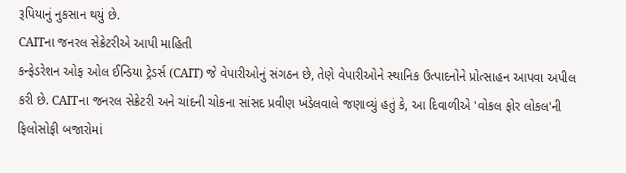રૂપિયાનું નુકસાન થયું છે.
CAITના જનરલ સેક્રેટરીએ આપી માહિતી
કન્ફેડરેશન ઓફ ઓલ ઈન્ડિયા ટ્રેડર્સ (CAIT) જે વેપારીઓનું સંગઠન છે, તેણે વેપારીઓને સ્થાનિક ઉત્પાદનોને પ્રોત્સાહન આપવા અપીલ કરી છે. CAITના જનરલ સેક્રેટરી અને ચાંદની ચોકના સાંસદ પ્રવીણ ખંડેલવાલે જણાવ્યું હતું કે, આ દિવાળીએ 'વોકલ ફોર લોકલ'ની ફિલોસોફી બજારોમાં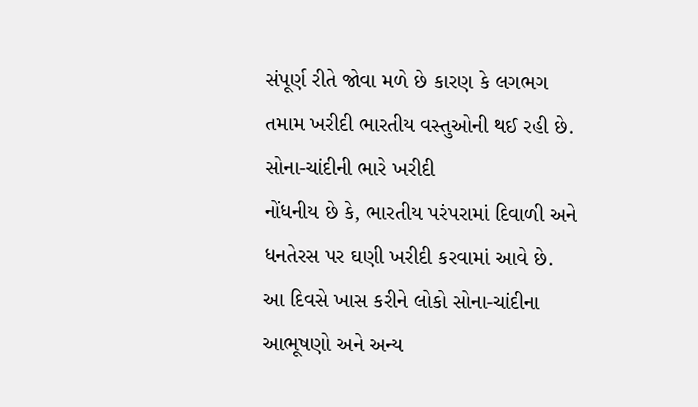સંપૂર્ણ રીતે જોવા મળે છે કારણ કે લગભગ તમામ ખરીદી ભારતીય વસ્તુઓની થઈ રહી છે.
સોના-ચાંદીની ભારે ખરીદી
નોંધનીય છે કે, ભારતીય પરંપરામાં દિવાળી અને ધનતેરસ પર ઘણી ખરીદી કરવામાં આવે છે. આ દિવસે ખાસ કરીને લોકો સોના-ચાંદીના આભૂષણો અને અન્ય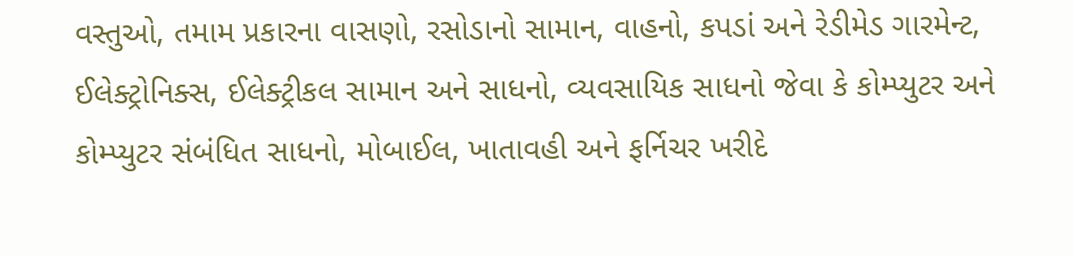વસ્તુઓ, તમામ પ્રકારના વાસણો, રસોડાનો સામાન, વાહનો, કપડાં અને રેડીમેડ ગારમેન્ટ, ઈલેક્ટ્રોનિક્સ, ઈલેક્ટ્રીકલ સામાન અને સાધનો, વ્યવસાયિક સાધનો જેવા કે કોમ્પ્યુટર અને કોમ્પ્યુટર સંબંધિત સાધનો, મોબાઈલ, ખાતાવહી અને ફર્નિચર ખરીદે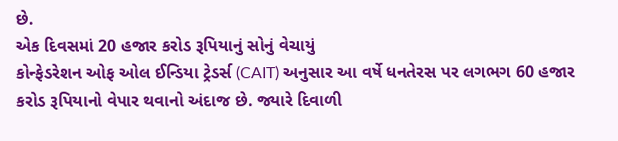છે.
એક દિવસમાં 20 હજાર કરોડ રૂપિયાનું સોનું વેચાયું
કોન્ફેડરેશન ઓફ ઓલ ઈન્ડિયા ટ્રેડર્સ (CAIT) અનુસાર આ વર્ષે ધનતેરસ પર લગભગ 60 હજાર કરોડ રૂપિયાનો વેપાર થવાનો અંદાજ છે. જ્યારે દિવાળી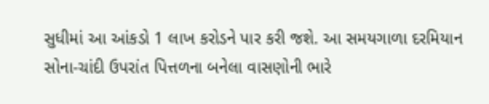સુધીમાં આ આંકડો 1 લાખ કરોડને પાર કરી જશે. આ સમયગાળા દરમિયાન સોના-ચાંદી ઉપરાંત પિત્તળના બનેલા વાસણોની ભારે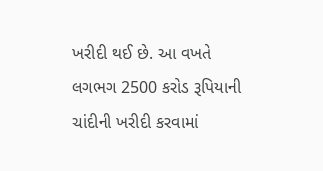ખરીદી થઈ છે. આ વખતે લગભગ 2500 કરોડ રૂપિયાની ચાંદીની ખરીદી કરવામાં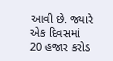આવી છે. જ્યારે એક દિવસમાં 20 હજાર કરોડ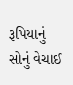રૂપિયાનું સોનું વેચાઈ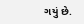ગયું છે.